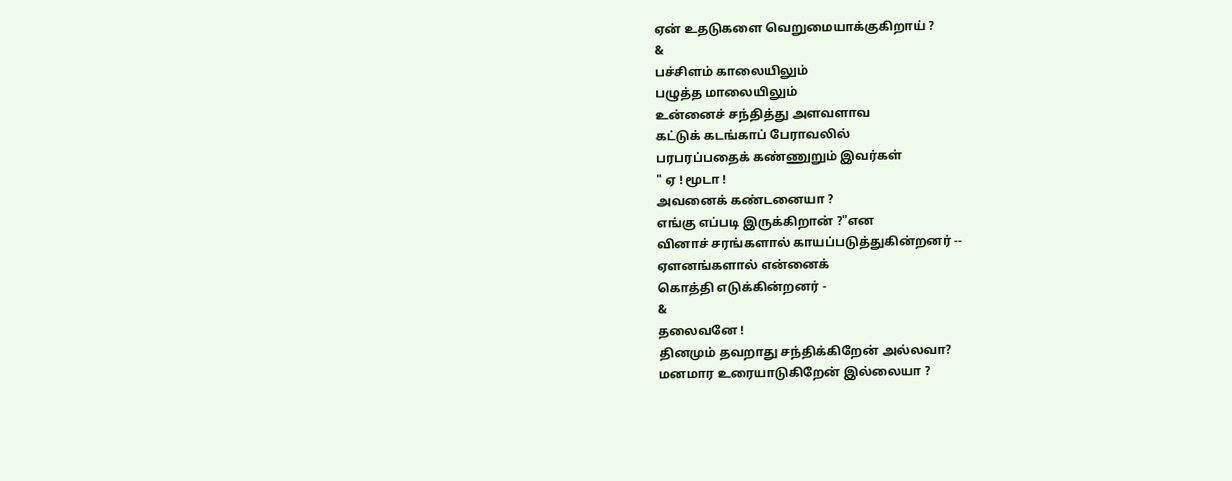ஏன் உதடுகளை வெறுமையாக்குகிறாய் ?
&
பச்சிளம் காலையிலும்
பழுத்த மாலையிலும்
உன்னைச் சந்தித்து அளவளாவ
கட்டுக் கடங்காப் பேராவலில்
பரபரப்பதைக் கண்ணுறும் இவர்கள்
" ஏ ! மூடா !
அவனைக் கண்டனையா ?
எங்கு எப்படி இருக்கிறான் ?"என
வினாச் சரங்களால் காயப்படுத்துகின்றனர் --
ஏளனங்களால் என்னைக்
கொத்தி எடுக்கின்றனர் -
&
தலைவனே !
தினமும் தவறாது சந்திக்கிறேன் அல்லவா?
மனமார உரையாடுகிறேன் இல்லையா ?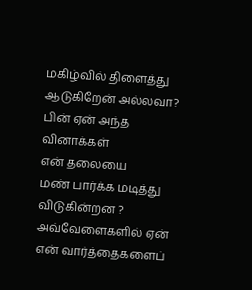மகிழ்வில் திளைத்து ஆடுகிறேன் அல்லவா?
பின் ஏன் அந்த வினாக்கள்
என் தலையை
மண் பார்க்க மடித்து விடுகின்றன ?
அவ்வேளைகளில் ஏன்
என் வார்த்தைகளைப்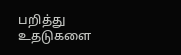பறித்து
உதடுகளை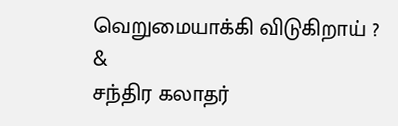வெறுமையாக்கி விடுகிறாய் ?
&
சந்திர கலாதர்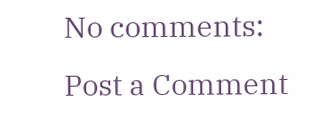No comments:
Post a Comment